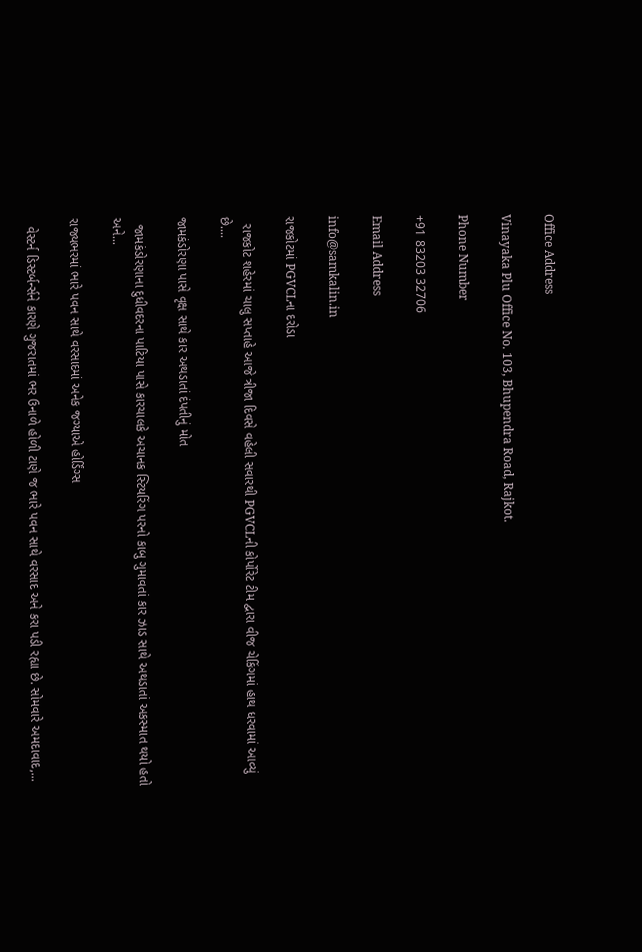Office Address

Vinayaka Plu Office No. 103, Bhupendra Road, Rajkot.

Phone Number

+91 83203 32706

Email Address

info@samkalin.in

રાજકોટમાં PGVCLના દરોડા

  રાજકોટ શહેરમાં ચાલુ સપ્તાહે આજે ત્રીજા દિવસે વહેલી સવારથી PGVCLની કોર્પોરેટ ટીમ દ્વારા વીજ ચેકિંગમાં હાથ ધરવામાં આવ્યું છે....

જામકંડોરણા પાસે વૃક્ષ સાથે કાર અથડાતાં દંપતીનું મોત

  જામકંડોરણાના દુધીવદરના પાટિયા પાસે કારચાલકે અચાનક સ્ટિયરિંગ પરનો કાબુ ગુમાવતાં કાર ઝાડ સાથે અથડાતાં અકસ્માત થયો હતો અને...

રાજ્યભરમાં ભારે પવન સાથે વરસાદમાં અનેક જગ્યાએ હોર્ડિંગ્સ

  વેસ્ટર્ન ડિસ્ટર્બર્ન્સને કારણે ગુજરાતમાં ભર ઉનાળે હોળી ટાણે જ ભારે પવન સાથે વરસાદ અને કરા પડી રહ્યા છે. સોમવારે અમદાવાદ,...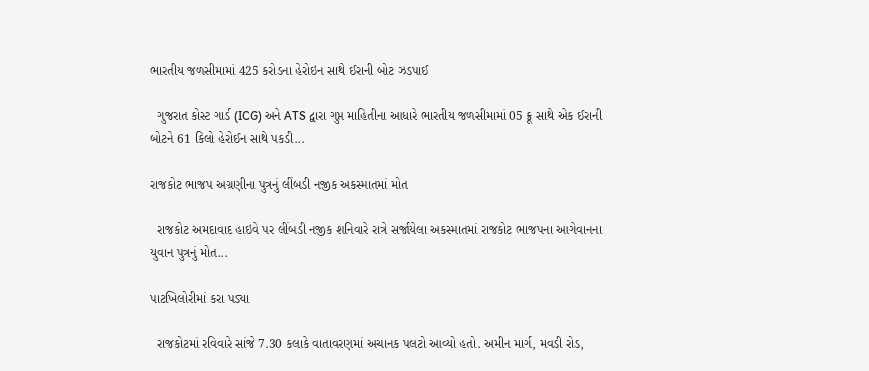ભારતીય જળસીમામાં 425 કરોડના હેરોઇન સાથે ઈરાની બોટ ઝડપાઈ

  ગુજરાત કોસ્ટ ગાર્ડ (ICG) અને ATS દ્વારા ગુપ્ત માહિતીના આધારે ભારતીય જળસીમામાં 05 ક્રૂ સાથે એક ઈરાની બોટને 61 કિલો હેરોઈન સાથે પકડી...

રાજકોટ ભાજપ અગ્રણીના પુત્રનું લીંબડી નજીક અકસ્માતમાં મોત

  રાજકોટ અમદાવાદ હાઇવે પર લીંબડી નજીક શનિવારે રાત્રે સર્જાયેલા અકસ્માતમાં રાજકોટ ભાજપના આગેવાનના યુવાન પુત્રનું મોત...

પાટખિલોરીમાં કરા પડ્યા

  રાજકોટમાં રવિવારે સાંજે 7.30 કલાકે વાતાવરણમાં અચાનક પલટો આવ્યો હતો. અમીન માર્ગ, મવડી રોડ,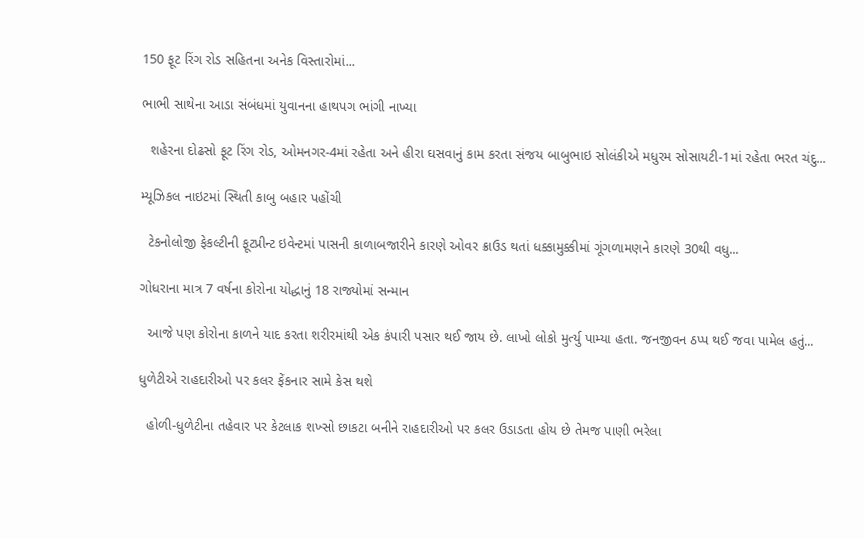150 ફૂટ રિંગ રોડ સહિતના અનેક વિસ્તારોમાં...

ભાભી સાથેના આડા સંબંધમાં યુવાનના હાથપગ ભાંગી નાખ્યા

  શહેરના દોઢસો ફૂટ રિંગ રોડ, ઓમનગર-4માં રહેતા અને હીરા ઘસવાનું કામ કરતા સંજય બાબુભાઇ સોલંકીએ મધુરમ સોસાયટી-1માં રહેતા ભરત ચંદુ...

મ્યૂઝિકલ નાઇટમાં સ્થિતી કાબુ બહાર પહોંચી

  ટેકનોલોજી ફેકલ્ટીની ફૂટપ્રીન્ટ ઇવેન્ટમાં પાસની કાળાબજારીને કારણે ઓવર ક્રાઉડ થતાં ધક્કામુક્કીમાં ગૂંગળામણને કારણે 30થી વધુ...

ગોધરાના માત્ર 7 વર્ષના કોરોના યોદ્ધાનું 18 રાજ્યોમાં સન્માન

  આજે પણ કોરોના કાળને યાદ કરતા શરીરમાંથી એક કંપારી પસાર થઈ જાય છે. લાખો લોકો મુર્ત્યુ પામ્યા હતા. જનજીવન ઠપ્પ થઈ જવા પામેલ હતું...

ધુળેટીએ રાહદારીઓ પર કલર ફેંકનાર સામે કેસ થશે

  હોળી-ધુળેટીના તહેવાર પર કેટલાક શખ્સો છાકટા બનીને રાહદારીઓ પર કલર ઉડાડતા હોય છે તેમજ પાણી ભરેલા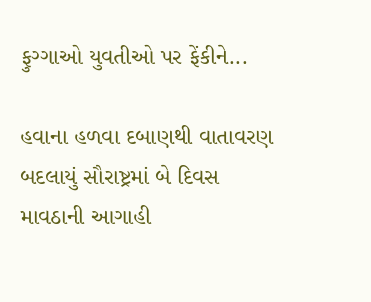ફુગ્ગાઓ યુવતીઓ પર ફેંકીને...

હવાના હળવા દબાણથી વાતાવરણ બદલાયું સૌરાષ્ટ્રમાં બે દિવસ માવઠાની આગાહી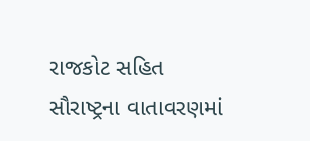રાજકોટ સહિત સૌરાષ્ટ્રના વાતાવરણમાં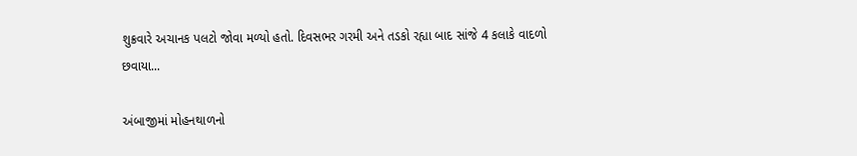શુક્રવારે અચાનક પલટો જોવા મળ્યો હતો. દિવસભર ગરમી અને તડકો રહ્યા બાદ સાંજે 4 કલાકે વાદળો છવાયા...

અંબાજીમાં મોહનથાળનો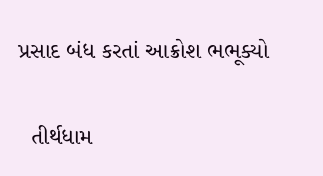પ્રસાદ બંધ કરતાં આક્રોશ ભભૂક્યો

  તીર્થધામ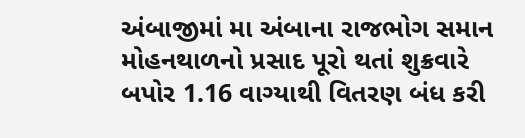અંબાજીમાં મા અંબાના રાજભોગ સમાન મોહનથાળનો પ્રસાદ પૂરો થતાં શુક્રવારે બપોર 1.16 વાગ્યાથી વિતરણ બંધ કરી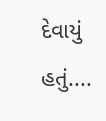દેવાયું હતું....